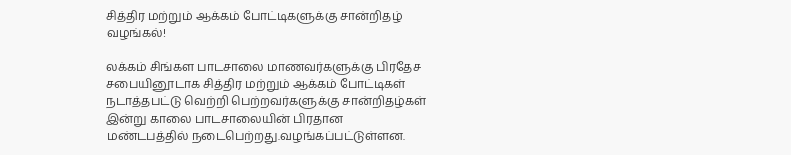சித்திர மற்றும் ஆக்கம் போட்டிகளுக்கு சான்றிதழ் வழங்கல்!

லக்கம் சிங்கள பாடசாலை மாணவர்களுக்கு பிரதேச  சபையினூடாக சித்திர மற்றும் ஆக்கம் போட்டிகள் நடாத்தபட்டு வெற்றி பெற்றவர்களுக்கு சான்றிதழ்கள் இன்று காலை பாடசாலையின் பிரதான மண்டபத்தில் நடைபெற்றது.வழங்கப்பட்டுள்ளன.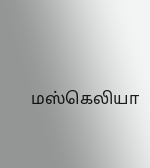மஸ்கெலியா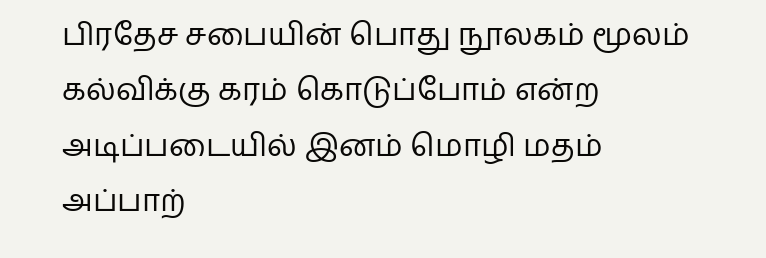பிரதேச சபையின் பொது நூலகம் மூலம் கல்விக்கு கரம் கொடுப்போம் என்ற அடிப்படையில் இனம் மொழி மதம் அப்பாற்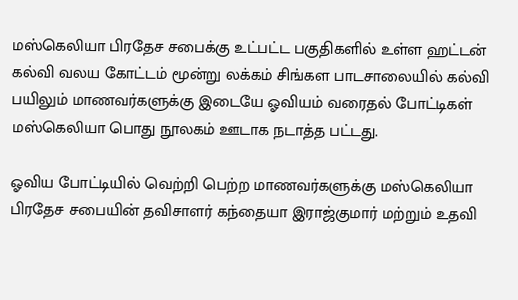மஸ்கெலியா பிரதேச சபைக்கு உட்பட்ட பகுதிகளில் உள்ள ஹட்டன் கல்வி வலய கோட்டம் மூன்று லக்கம் சிங்கள பாடசாலையில் கல்வி பயிலும் மாணவர்களுக்கு இடையே ஓவியம் வரைதல் போட்டிகள் மஸ்கெலியா பொது நூலகம் ஊடாக நடாத்த பட்டது.

ஓவிய போட்டியில் வெற்றி பெற்ற மாணவர்களுக்கு மஸ்கெலியா பிரதேச சபையின் தவிசாளர் கந்தையா இராஜ்குமார் மற்றும் உதவி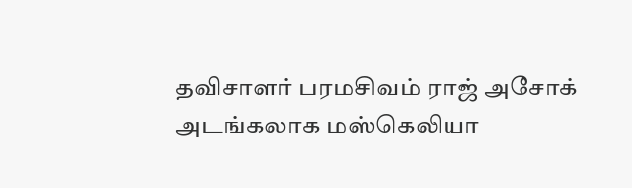தவிசாளர் பரமசிவம் ராஜ் அசோக் அடங்கலாக மஸ்கெலியா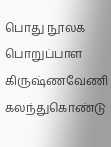பொது நூலக பொறுப்பாள  கிருஷ்ணவேணி  கலந்துகொண்டு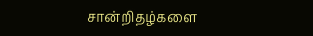சான்றிதழ்களை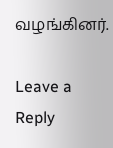வழங்கினர்.

Leave a Reply